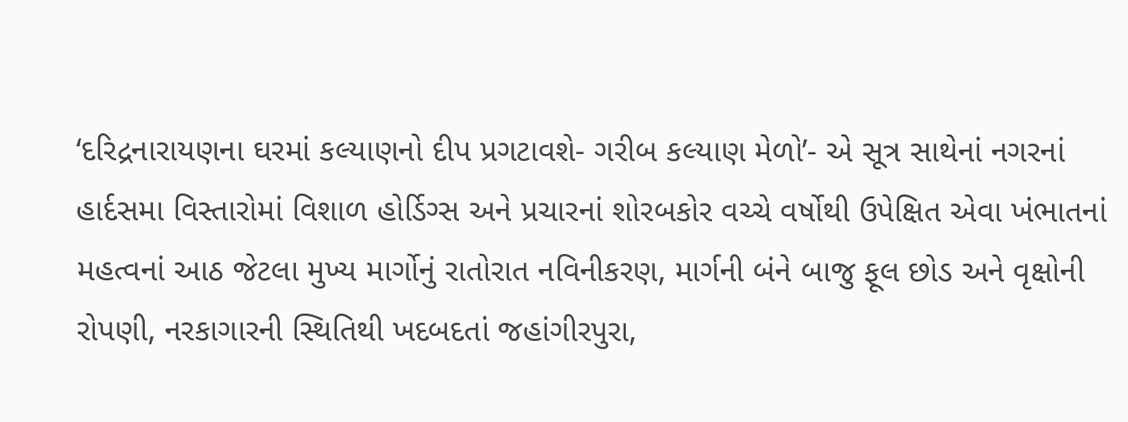‘દરિદ્રનારાયણના ઘરમાં કલ્યાણનો દીપ પ્રગટાવશે- ગરીબ કલ્યાણ મેળો’- એ સૂત્ર સાથેનાં નગરનાં હાર્દસમા વિસ્તારોમાં વિશાળ હોર્ડિગ્સ અને પ્રચારનાં શોરબકોર વચ્ચે વર્ષોથી ઉપેક્ષિત એવા ખંભાતનાં મહત્વનાં આઠ જેટલા મુખ્ય માર્ગોનું રાતોરાત નવિનીકરણ, માર્ગની બંને બાજુ ફૂલ છોડ અને વૃક્ષોની રોપણી, નરકાગારની સ્થિતિથી ખદબદતાં જહાંગીરપુરા,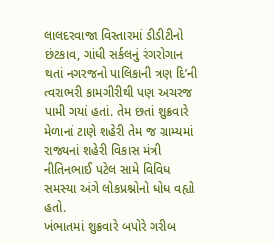લાલદરવાજા વિસ્તારમાં ડીડીટીનો છંટકાવ, ગાંધી સર્કલનું રંગરોગાન થતાં નગરજનો પાલિકાની ત્રણ દિ’ની ત્વરાભરી કામગીરીથી પણ અચરજ પામી ગયાં હતાં. તેમ છતાં શુક્રવારે મેળાનાં ટાણે શહેરી તેમ જ ગ્રામ્યમાં રાજ્યનાં શહેરી વિકાસ મંત્રી નીતિનભાઈ પટેલ સામે વિવિધ સમસ્યા અંગે લોકપ્રશ્નોનો ધોધ વહ્યો હતો.
ખંભાતમાં શુક્રવારે બપોરે ગરીબ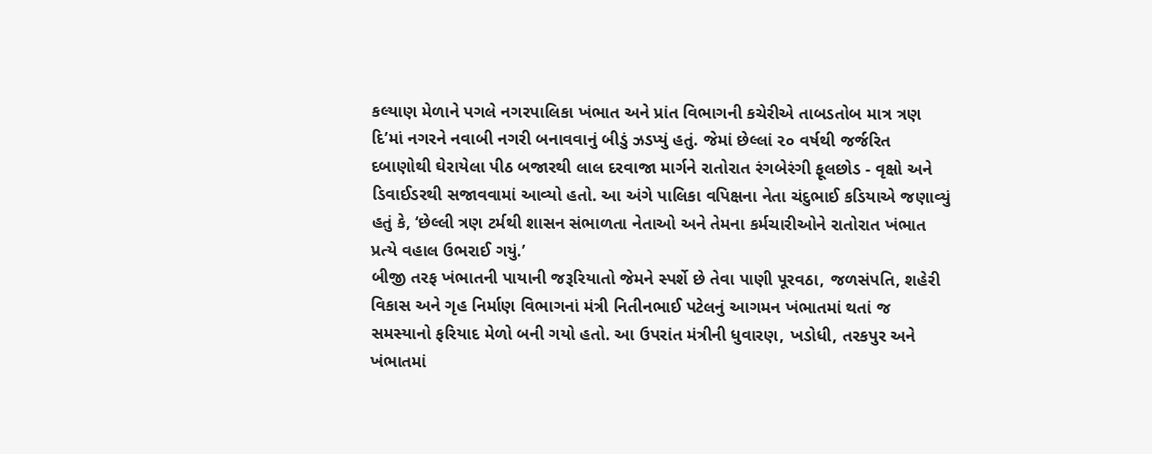કલ્યાણ મેળાને પગલે નગરપાલિકા ખંભાત અને પ્રાંત વિભાગની કચેરીએ તાબડતોબ માત્ર ત્રણ દિ’માં નગરને નવાબી નગરી બનાવવાનું બીડું ઝડપ્યું હતું. જેમાં છેલ્લાં ૨૦ વર્ષથી જર્જરિત દબાણોથી ઘેરાયેલા પીઠ બજારથી લાલ દરવાજા માર્ગને રાતોરાત રંગબેરંગી ફૂલછોડ - વૃક્ષો અને ડિવાઈડરથી સજાવવામાં આવ્યો હતો. આ અંગે પાલિકા વપિક્ષના નેતા ચંદુભાઈ કડિયાએ જણાવ્યું હતું કે, ‘છેલ્લી ત્રણ ટર્મથી શાસન સંભાળતા નેતાઓ અને તેમના કર્મચારીઓને રાતોરાત ખંભાત પ્રત્યે વહાલ ઉભરાઈ ગયું.’
બીજી તરફ ખંભાતની પાયાની જરૂરિયાતો જેમને સ્પર્શે છે તેવા પાણી પૂરવઠા, જળસંપતિ, શહેરી વિકાસ અને ગૃહ નિર્માણ વિભાગનાં મંત્રી નિતીનભાઈ પટેલનું આગમન ખંભાતમાં થતાં જ સમસ્યાનો ફરિયાદ મેળો બની ગયો હતો. આ ઉપરાંત મંત્રીની ધુવારણ, ખડોધી, તરકપુર અને ખંભાતમાં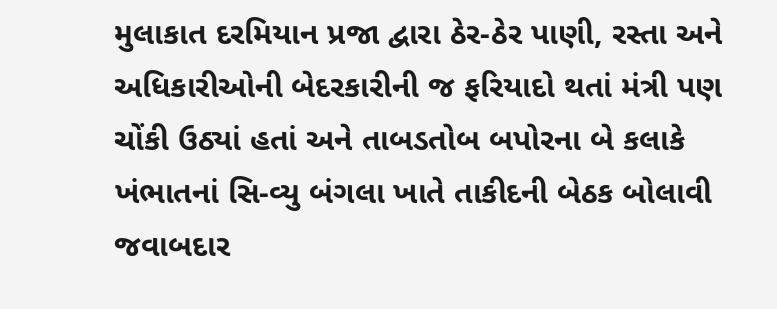મુલાકાત દરમિયાન પ્રજા દ્વારા ઠેર-ઠેર પાણી, રસ્તા અને અધિકારીઓની બેદરકારીની જ ફરિયાદો થતાં મંત્રી પણ ચોંકી ઉઠ્યાં હતાં અને તાબડતોબ બપોરના બે કલાકે ખંભાતનાં સિ-વ્યુ બંગલા ખાતે તાકીદની બેઠક બોલાવી જવાબદાર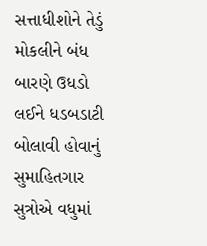સત્તાધીશોને તેડું મોકલીને બંધ બારણે ઉધડો લઈને ધડબડાટી બોલાવી હોવાનું સુમાહિતગાર સુત્રોએ વધુમાં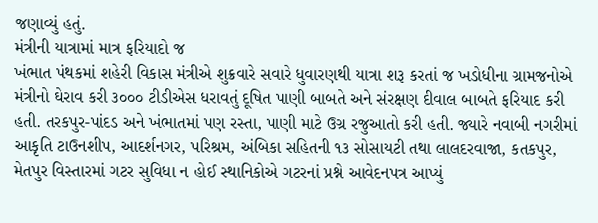જણાવ્યું હતું.
મંત્રીની યાત્રામાં માત્ર ફરિયાદો જ
ખંભાત પંથકમાં શહેરી વિકાસ મંત્રીએ શુક્રવારે સવારે ધુવારણથી યાત્રા શરૂ કરતાં જ ખડોધીના ગ્રામજનોએ મંત્રીનો ઘેરાવ કરી ૩૦૦૦ ટીડીએસ ધરાવતું દૂષિત પાણી બાબતે અને સંરક્ષણ દીવાલ બાબતે ફરિયાદ કરી હતી. તરકપુર-પાંદડ અને ખંભાતમાં પણ રસ્તા, પાણી માટે ઉગ્ર રજુઆતો કરી હતી. જ્યારે નવાબી નગરીમાં આકૃતિ ટાઉનશીપ, આદર્શનગર, પરિશ્રમ, અંબિકા સહિતની ૧૩ સોસાયટી તથા લાલદરવાજા, કતકપુર, મેતપુર વિસ્તારમાં ગટર સુવિધા ન હોઈ સ્થાનિકોએ ગટરનાં પ્રશ્ને આવેદનપત્ર આપ્યું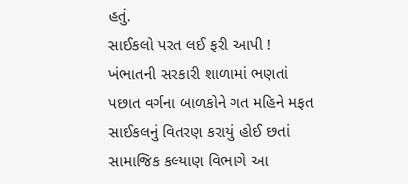હતું.
સાઈકલો પરત લઈ ફરી આપી !
ખંભાતની સરકારી શાળામાં ભણતાં પછાત વર્ગના બાળકોને ગત મહિને મફત સાઈકલનું વિતરણ કરાયું હોઈ છતાં સામાજિક કલ્યાણ વિભાગે આ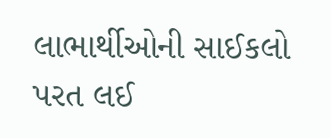લાભાર્થીઓની સાઈકલો પરત લઈ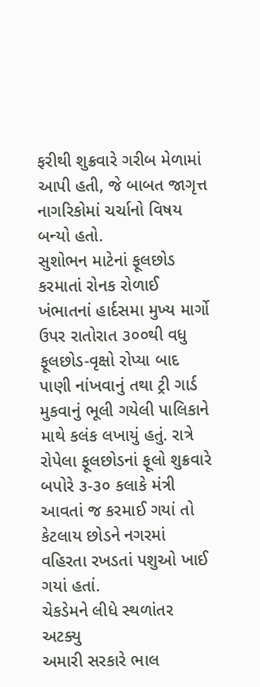ફરીથી શુક્રવારે ગરીબ મેળામાં આપી હતી, જે બાબત જાગૃત્ત નાગરિકોમાં ચર્ચાનો વિષય બન્યો હતો.
સુશોભન માટેનાં ફૂલછોડ કરમાતાં રોનક રોળાઈ
ખંભાતનાં હાર્દસમા મુખ્ય માર્ગો ઉપર રાતોરાત ૩૦૦થી વધુ ફૂલછોડ-વૃક્ષો રોપ્યા બાદ પાણી નાંખવાનું તથા ટ્રી ગાર્ડ મુકવાનું ભૂલી ગયેલી પાલિકાને માથે કલંક લખાયું હતું. રાત્રે રોપેલા ફૂલછોડનાં ફૂલો શુક્રવારે બપોરે ૩-૩૦ કલાકે મંત્રી આવતાં જ કરમાઈ ગયાં તો કેટલાય છોડને નગરમાં વહિરતા રખડતાં પશુઓ ખાઈ ગયાં હતાં.
ચેકડેમને લીધે સ્થળાંતર અટક્યુ
અમારી સરકારે ભાલ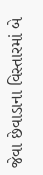જેવા છેવાડાના વિસ્તારમાં બે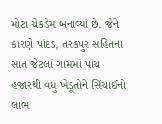મોટા ચેકડેમ બનાવ્યા છે. જેને કારણે પાંદડ, તરકપુર સહિતના સાત જેટલાં ગામમાં પાંચ હજારથી વધુ ખેડૂતોને સિંચાઈનો લાભ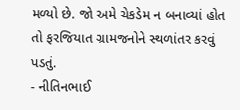મળ્યો છે. જો અમે ચેકડેમ ન બનાવ્યાં હોત તો ફરજિયાત ગ્રામજનોને સ્થળાંતર કરવું પડતું.
- નીતિનભાઈ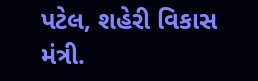પટેલ, શહેરી વિકાસ મંત્રી.